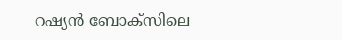റഷ്യന്‍ ബോക്‌സിലെ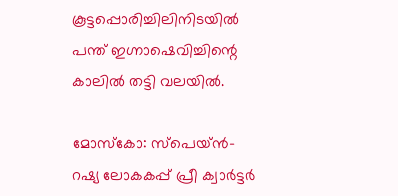കൂട്ടപ്പൊരിച്ചിലിനിടയില്‍ പന്ത് ഇഗ്നാഷെവിച്ചിന്റെ കാലില്‍ തട്ടി വലയില്‍.

മോസ്‌കോ: സ്‌പെയ്ന്‍- റഷ്യ ലോകകപ്പ് പ്രീ ക്വാര്‍ട്ടര്‍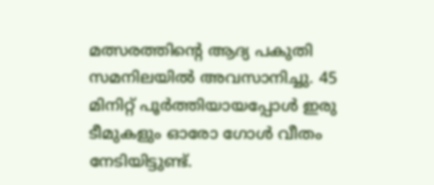മത്സരത്തിന്റെ ആദ്യ പകുതി സമനിലയില്‍ അവസാനിച്ചു. 45 മിനിറ്റ് പൂര്‍ത്തിയായപ്പോള്‍ ഇരു ടീമുകളും ഓരോ ഗോള്‍ വീതം നേടിയിട്ടുണ്ട്.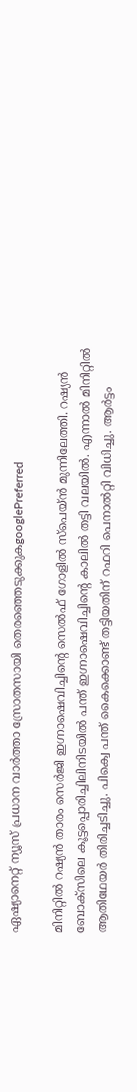ഏഷ്യാനെറ്റ് ന്യൂസ് പ്രധാന വാർത്താ സ്രോതസായി തെരഞ്ഞെടുക്കുകgooglePreferred

മിനിറ്റില്‍ റഷ്യന്‍ താരം സെര്‍ജി ഇഗ്നാഷെവിച്ചിന്റെ സെല്‍ഫ് ഗോളില്‍ സ്‌പെയ്ന്‍ മുന്നിലേത്തി. റഷ്യന്‍ ബോക്‌സിലെ കൂട്ടപ്പൊരിച്ചിലിനിടയില്‍ പന്ത് ഇഗ്നാഷെവിച്ചിന്റെ കാലില്‍ തട്ടി വലയില്‍. എന്നാല്‍ മിനിറ്റില്‍ ആതിഥേയര്‍ തിരിച്ചടിച്ചു. പിക്വെ പന്ത് കൈക്കൊണ്ട് തട്ടിയതിന് റഫറി പെനാല്‍റ്റി വിധിച്ചു. ആര്‍ട്ടം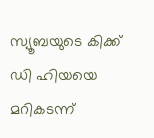സ്യൂബയുടെ കിക്ക് ഡി ഹിയയെ മറികടന്ന്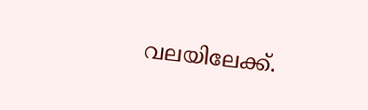വലയിലേക്ക്.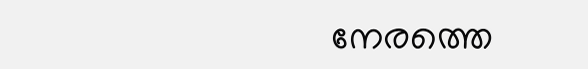നേരത്തെ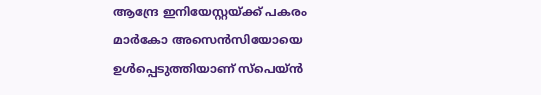ആന്ദ്രേ ഇനിയേസ്റ്റയ്ക്ക് പകരം മാര്‍കോ അസെന്‍സിയോയെ ഉള്‍പ്പെടുത്തിയാണ് സ്‌പെയ്ന്‍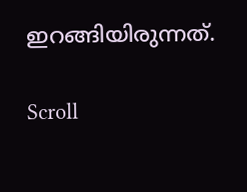ഇറങ്ങിയിരുന്നത്.

Scroll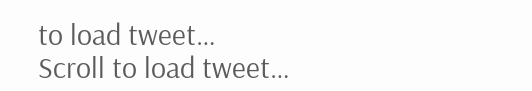to load tweet…
Scroll to load tweet…